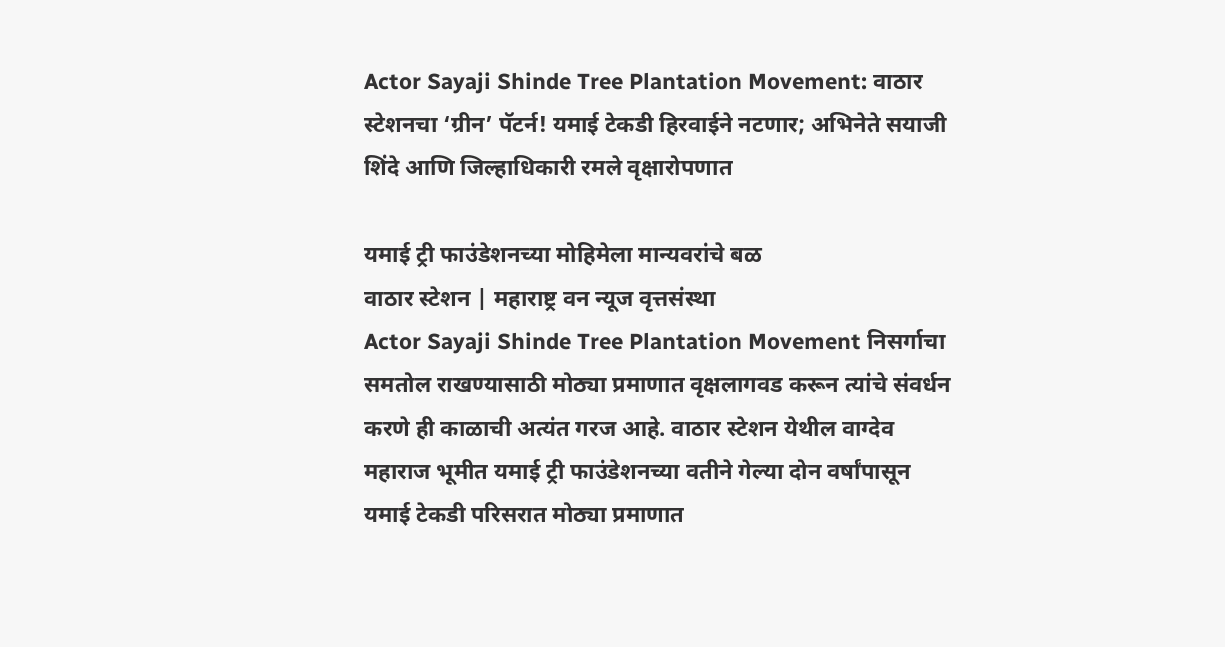Actor Sayaji Shinde Tree Plantation Movement: वाठार स्टेशनचा ‘ग्रीन’ पॅटर्न! यमाई टेकडी हिरवाईने नटणार; अभिनेते सयाजी शिंदे आणि जिल्हाधिकारी रमले वृक्षारोपणात

यमाई ट्री फाउंडेशनच्या मोहिमेला मान्यवरांचे बळ
वाठार स्टेशन | महाराष्ट्र वन न्यूज वृत्तसंस्था
Actor Sayaji Shinde Tree Plantation Movement निसर्गाचा समतोल राखण्यासाठी मोठ्या प्रमाणात वृक्षलागवड करून त्यांचे संवर्धन करणे ही काळाची अत्यंत गरज आहे. वाठार स्टेशन येथील वाग्देव महाराज भूमीत यमाई ट्री फाउंडेशनच्या वतीने गेल्या दोन वर्षांपासून यमाई टेकडी परिसरात मोठ्या प्रमाणात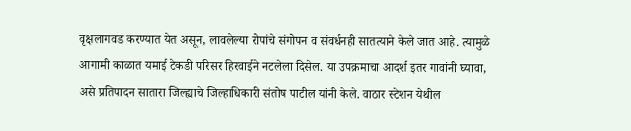वृक्षलागवड करण्यात येत असून, लावलेल्या रोपांचे संगोपन व संवर्धनही सातत्याने केले जात आहे. त्यामुळे आगामी काळात यमाई टेकडी परिसर हिरवाईने नटलेला दिसेल. या उपक्रमाचा आदर्श इतर गावांनी घ्यावा, असे प्रतिपादन सातारा जिल्ह्याचे जिल्हाधिकारी संतोष पाटील यांनी केले. वाठार स्टेशन येथील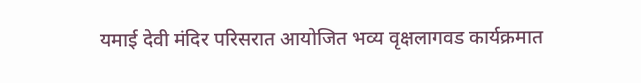यमाई देवी मंदिर परिसरात आयोजित भव्य वृक्षलागवड कार्यक्रमात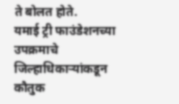ते बोलत होते.
यमाई ट्री फाउंडेशनच्या उपक्रमाचे जिल्हाधिकाऱ्यांकडून कौतुक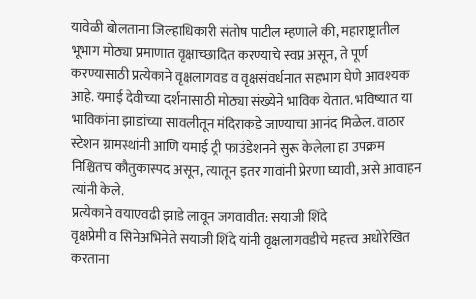यावेळी बोलताना जिल्हाधिकारी संतोष पाटील म्हणाले की, महाराष्ट्रातील भूभाग मोठ्या प्रमाणात वृक्षाच्छादित करण्याचे स्वप्न असून, ते पूर्ण करण्यासाठी प्रत्येकाने वृक्षलागवड व वृक्षसंवर्धनात सहभाग घेणे आवश्यक आहे. यमाई देवीच्या दर्शनासाठी मोठ्या संख्येने भाविक येतात. भविष्यात या भाविकांना झाडांच्या सावलीतून मंदिराकडे जाण्याचा आनंद मिळेल. वाठार स्टेशन ग्रामस्थांनी आणि यमाई ट्री फाउंडेशनने सुरू केलेला हा उपक्रम निश्चितच कौतुकास्पद असून, त्यातून इतर गावांनी प्रेरणा घ्यावी, असे आवाहन त्यांनी केले.
प्रत्येकाने वयाएवढी झाडे लावून जगवावीत: सयाजी शिंदे
वृक्षप्रेमी व सिनेअभिनेते सयाजी शिंदे यांनी वृक्षलागवडीचे महत्त्व अधोरेखित करताना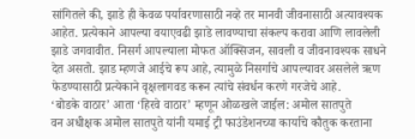सांगितले की, झाडे ही केवळ पर्यावरणासाठी नव्हे तर मानवी जीवनासाठी अत्यावश्यक आहेत. प्रत्येकाने आपल्या वयाएवढी झाडे लावण्याचा संकल्प करावा आणि लावलेली झाडे जगवावीत. निसर्ग आपल्याला मोफत ऑक्सिजन, सावली व जीवनावश्यक साधने देत असतो. झाड म्हणजे आईचे रूप आहे, त्यामुळे निसर्गाचे आपल्यावर असलेले ऋण फेडण्यासाठी प्रत्येकाने वृक्षलागवड करून त्यांचे संवर्धन करणे गरजेचे आहे.
‘बोडके वाठार’ आता ‘हिरवे वाठार’ म्हणून ओळखले जाईल: अमोल सातपुते
वन अधीक्षक अमोल सातपुते यांनी यमाई ट्री फाउंडेशनच्या कार्याचे कौतुक करताना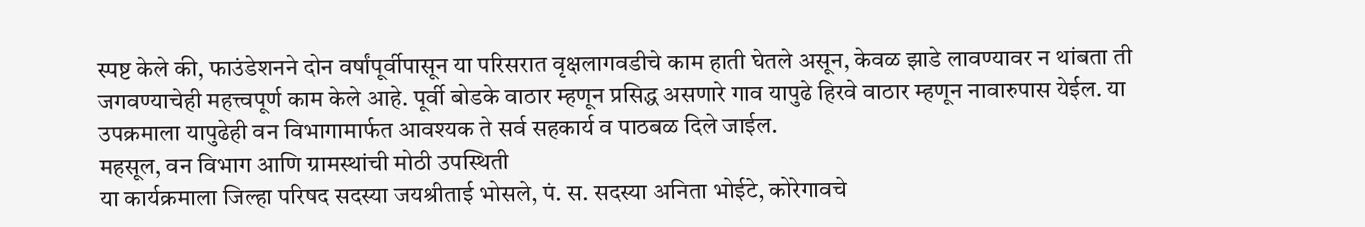स्पष्ट केले की, फाउंडेशनने दोन वर्षांपूर्वीपासून या परिसरात वृक्षलागवडीचे काम हाती घेतले असून, केवळ झाडे लावण्यावर न थांबता ती जगवण्याचेही महत्त्वपूर्ण काम केले आहे. पूर्वी बोडके वाठार म्हणून प्रसिद्ध असणारे गाव यापुढे हिरवे वाठार म्हणून नावारुपास येईल. या उपक्रमाला यापुढेही वन विभागामार्फत आवश्यक ते सर्व सहकार्य व पाठबळ दिले जाईल.
महसूल, वन विभाग आणि ग्रामस्थांची मोठी उपस्थिती
या कार्यक्रमाला जिल्हा परिषद सदस्या जयश्रीताई भोसले, पं. स. सदस्या अनिता भोईटे, कोरेगावचे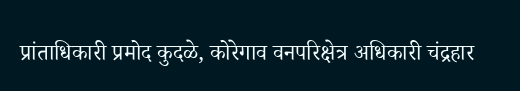प्रांताधिकारी प्रमोद कुदळे, कोरेगाव वनपरिक्षेत्र अधिकारी चंद्रहार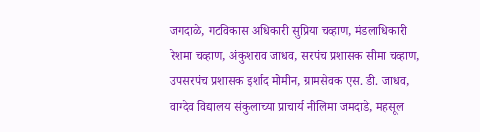जगदाळे, गटविकास अधिकारी सुप्रिया चव्हाण, मंडलाधिकारी रेशमा चव्हाण, अंकुशराव जाधव, सरपंच प्रशासक सीमा चव्हाण, उपसरपंच प्रशासक इर्शाद मोमीन, ग्रामसेवक एस. डी. जाधव, वाग्देव विद्यालय संकुलाच्या प्राचार्य नीलिमा जमदाडे, महसूल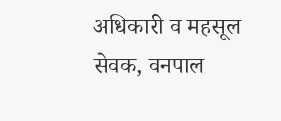अधिकारी व महसूल सेवक, वनपाल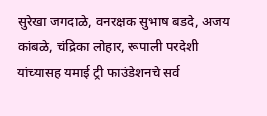सुरेखा जगदाळे, वनरक्षक सुभाष बडदे, अजय कांबळे, चंद्रिका लोहार, रूपाली परदेशी यांच्यासह यमाई ट्री फाउंडेशनचे सर्व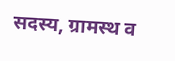सदस्य, ग्रामस्थ व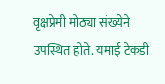वृक्षप्रेमी मोठ्या संख्येने उपस्थित होते. यमाई टेकडी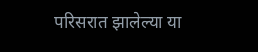परिसरात झालेल्या या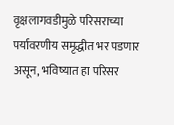वृक्षलागवडीमुळे परिसराच्या पर्यावरणीय समृद्धीत भर पडणार असून, भविष्यात हा परिसर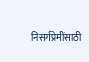निसर्गप्रेमींसाठी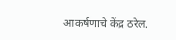आकर्षणाचे केंद्र ठरेल.